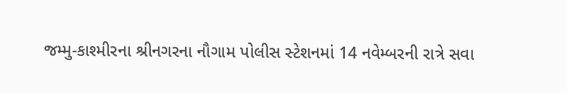જમ્મુ-કાશ્મીરના શ્રીનગરના નૌગામ પોલીસ સ્ટેશનમાં 14 નવેમ્બરની રાત્રે સવા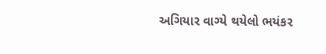અગિયાર વાગ્યે થયેલો ભયંકર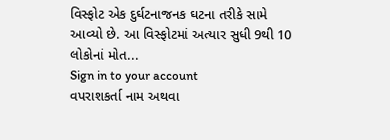વિસ્ફોટ એક દુર્ઘટનાજનક ઘટના તરીકે સામે આવ્યો છે. આ વિસ્ફોટમાં અત્યાર સુધી 9થી 10 લોકોનાં મોત...
Sign in to your account
વપરાશકર્તા નામ અથવા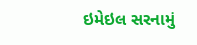ઇમેઇલ સરનામું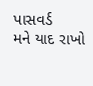પાસવર્ડ
મને યાદ રાખો